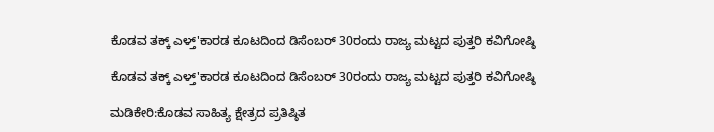ಕೊಡವ ತಕ್ಕ್ ಎಳ್ತ್'ಕಾರಡ ಕೂಟದಿಂದ ಡಿಸೆಂಬರ್ 30ರಂದು ರಾಜ್ಯ ಮಟ್ಟದ ಪುತ್ತರಿ ಕವಿಗೋಷ್ಠಿ

ಕೊಡವ ತಕ್ಕ್ ಎಳ್ತ್'ಕಾರಡ ಕೂಟದಿಂದ ಡಿಸೆಂಬರ್ 30ರಂದು ರಾಜ್ಯ ಮಟ್ಟದ ಪುತ್ತರಿ ಕವಿಗೋಷ್ಠಿ

ಮಡಿಕೇರಿ:ಕೊಡವ ಸಾಹಿತ್ಯ ಕ್ಷೇತ್ರದ ಪ್ರತಿಷ್ಠಿತ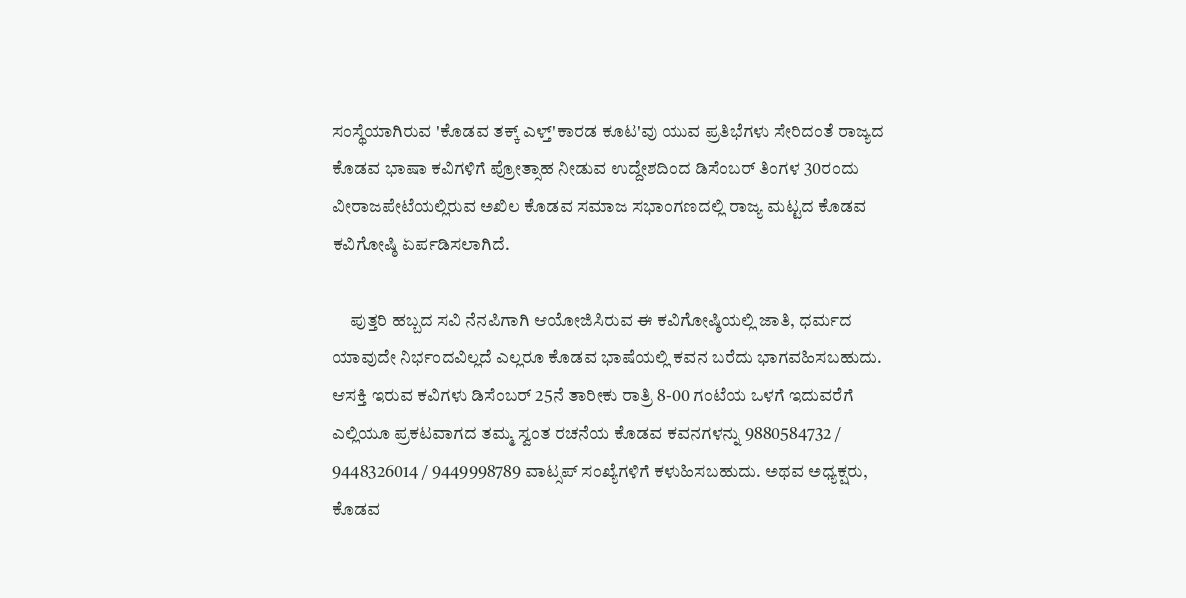ಸಂಸ್ಥೆಯಾಗಿರುವ 'ಕೊಡವ ತಕ್ಕ್ ಎಳ್ತ್'ಕಾರಡ ಕೂಟ'ವು ಯುವ ಪ್ರತಿಭೆಗಳು ಸೇರಿದಂತೆ ರಾಜ್ಯದ ಕೊಡವ ಭಾಷಾ ಕವಿಗಳಿಗೆ ಪ್ರೋತ್ಸಾಹ ನೀಡುವ ಉದ್ದೇಶದಿಂದ ಡಿಸೆಂಬರ್ ತಿಂಗಳ 30ರಂದು ವೀರಾಜಪೇಟೆಯಲ್ಲಿರುವ ಅಖಿಲ ಕೊಡವ ಸಮಾಜ ಸಭಾಂಗಣದಲ್ಲಿ ರಾಜ್ಯ ಮಟ್ಟದ ಕೊಡವ ಕವಿಗೋಷ್ಠಿ ಏರ್ಪಡಿಸಲಾಗಿದೆ.

     ಪುತ್ತರಿ ಹಬ್ಬದ ಸವಿ ನೆನಪಿಗಾಗಿ ಆಯೋಜಿಸಿರುವ ಈ ಕವಿಗೋಷ್ಠಿಯಲ್ಲಿ ಜಾತಿ, ಧರ್ಮದ ಯಾವುದೇ ನಿರ್ಭಂದವಿಲ್ಲದೆ ಎಲ್ಲರೂ ಕೊಡವ ಭಾಷೆಯಲ್ಲಿ ಕವನ ಬರೆದು ಭಾಗವಹಿಸಬಹುದು. ಆಸಕ್ತಿ ಇರುವ ಕವಿಗಳು ಡಿಸೆಂಬರ್ 25ನೆ ತಾರೀಕು ರಾತ್ರಿ 8-00 ಗಂಟೆಯ ಒಳಗೆ ಇದುವರೆಗೆ ಎಲ್ಲಿಯೂ ಪ್ರಕಟವಾಗದ ತಮ್ಮ ಸ್ವಂತ ರಚನೆಯ ಕೊಡವ ಕವನಗಳನ್ನು 9880584732 / 9448326014 / 9449998789 ವಾಟ್ಸಪ್ ಸಂಖ್ಯೆಗಳಿಗೆ ಕಳುಹಿಸಬಹುದು. ಅಥವ ಅಧ್ಯಕ್ಷರು, ಕೊಡವ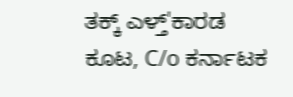ತಕ್ಕ್ ಎಳ್ತ್'ಕಾರಡ ಕೂಟ, C/o ಕರ್ನಾಟಕ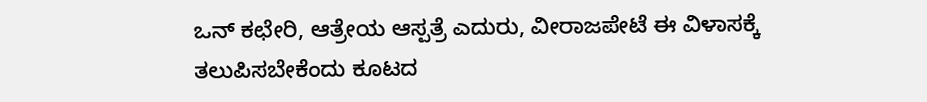ಒನ್ ಕಛೇರಿ, ಆತ್ರೇಯ ಆಸ್ಪತ್ರೆ ಎದುರು, ವೀರಾಜಪೇಟೆ ಈ ವಿಳಾಸಕ್ಕೆ ತಲುಪಿಸಬೇಕೆಂದು ಕೂಟದ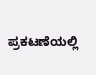ಪ್ರಕಟಣೆಯಲ್ಲಿ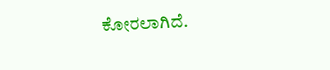ಕೋರಲಾಗಿದೆ.